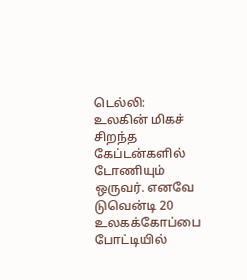டெல்லி: உலகின் மிகச் சிறந்த கேப்டன்களில் டோணியும் ஒருவர். எனவே டுவென்டி 20 உலகக்கோப்பை போட்டியில்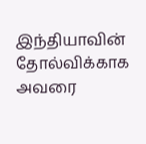இந்தியாவின் தோல்விக்காக அவரை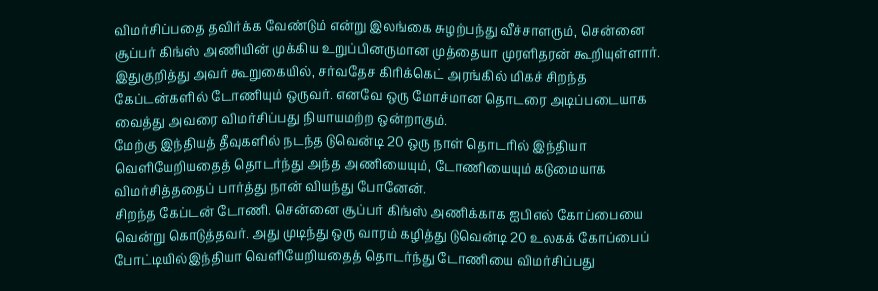விமர்சிப்பதை தவிர்க்க வேண்டும் என்று இலங்கை சுழற்பந்து வீச்சாளரும், சென்னை சூப்பர் கிங்ஸ் அணியின் முக்கிய உறுப்பினருமான முத்தையா முரளிதரன் கூறியுள்ளார்.
இதுகுறித்து அவர் கூறுகையில், சர்வதேச கிரிக்கெட் அரங்கில் மிகச் சிறந்த கேப்டன்களில் டோணியும் ஒருவர். எனவே ஒரு மோச்மான தொடரை அடிப்படையாக வைத்து அவரை விமர்சிப்பது நியாயமற்ற ஒன்றாகும்.
மேற்கு இந்தியத் தீவுகளில் நடந்த டுவென்டி 20 ஒரு நாள் தொடரில் இந்தியா வெளியேறியதைத் தொடர்ந்து அந்த அணியையும், டோணியையும் கடுமையாக விமர்சித்ததைப் பார்த்து நான் வியந்து போனேன்.
சிறந்த கேப்டன் டோணி. சென்னை சூப்பர் கிங்ஸ் அணிக்காக ஐபிஎல் கோப்பையை வென்று கொடுத்தவர். அது முடிந்து ஒரு வாரம் கழித்து டுவென்டி 20 உலகக் கோப்பைப் போட்டியில்இந்தியா வெளியேறியதைத் தொடர்ந்து டோணியை விமர்சிப்பது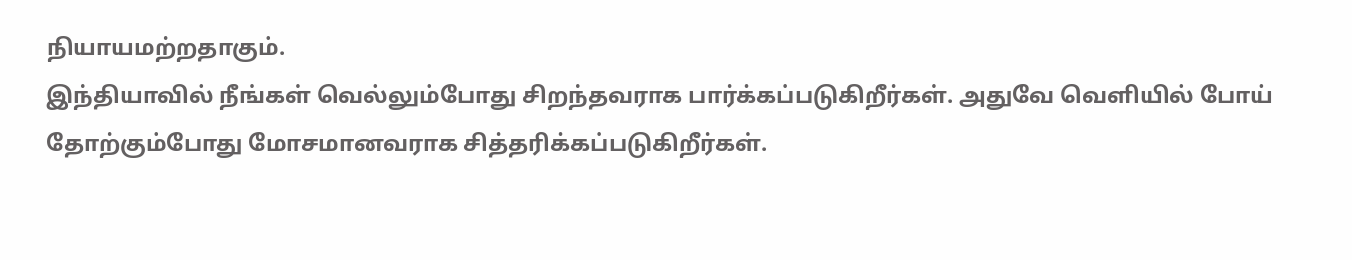நியாயமற்றதாகும்.
இந்தியாவில் நீங்கள் வெல்லும்போது சிறந்தவராக பார்க்கப்படுகிறீர்கள். அதுவே வெளியில் போய் தோற்கும்போது மோசமானவராக சித்தரிக்கப்படுகிறீர்கள்.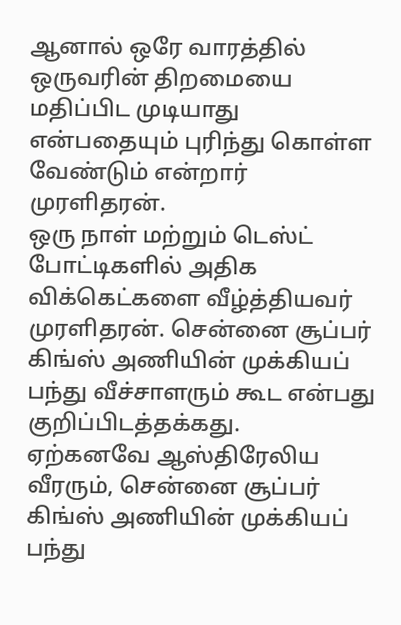ஆனால் ஒரே வாரத்தில் ஒருவரின் திறமையை மதிப்பிட முடியாது என்பதையும் புரிந்து கொள்ள வேண்டும் என்றார் முரளிதரன்.
ஒரு நாள் மற்றும் டெஸ்ட் போட்டிகளில் அதிக விக்கெட்களை வீழ்த்தியவர் முரளிதரன். சென்னை சூப்பர் கிங்ஸ் அணியின் முக்கியப் பந்து வீச்சாளரும் கூட என்பது குறிப்பிடத்தக்கது.
ஏற்கனவே ஆஸ்திரேலிய வீரரும், சென்னை சூப்பர் கிங்ஸ் அணியின் முக்கியப் பந்து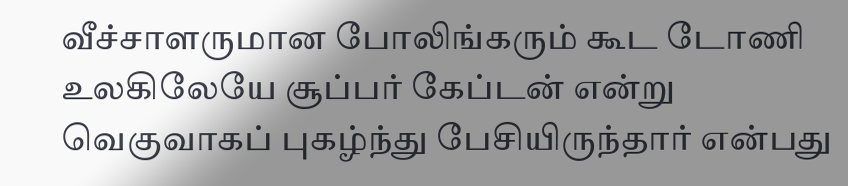வீச்சாளருமான போலிங்கரும் கூட டோணி உலகிலேயே சூப்பர் கேப்டன் என்று வெகுவாகப் புகழ்ந்து பேசியிருந்தார் என்பது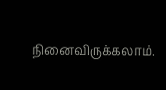நினைவிருக்கலாம்.